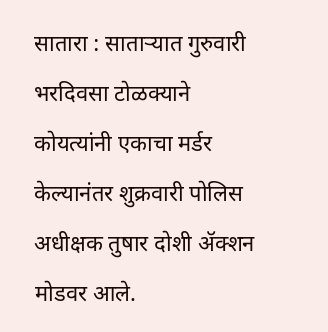सातारा : साताऱ्यात गुरुवारी भरदिवसा टोळक्याने कोयत्यांनी एकाचा मर्डर केल्यानंतर शुक्रवारी पोलिस अधीक्षक तुषार दोशी ॲक्शन मोडवर आले.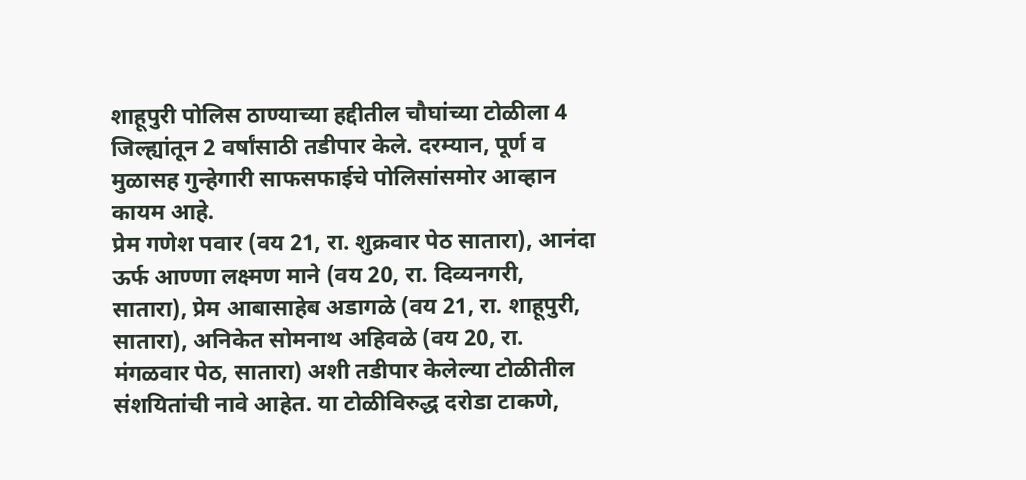शाहूपुरी पोलिस ठाण्याच्या हद्दीतील चौघांच्या टोळीला 4 जिल्ह्यांतून 2 वर्षांसाठी तडीपार केले. दरम्यान, पूर्ण व मुळासह गुन्हेगारी साफसफाईचे पोलिसांसमोर आव्हान कायम आहे.
प्रेम गणेश पवार (वय 21, रा. शुक्रवार पेठ सातारा), आनंदा ऊर्फ आण्णा लक्ष्मण माने (वय 20, रा. दिव्यनगरी, सातारा), प्रेम आबासाहेब अडागळे (वय 21, रा. शाहूपुरी, सातारा), अनिकेत सोमनाथ अहिवळे (वय 20, रा. मंगळवार पेठ, सातारा) अशी तडीपार केलेल्या टोळीतील संशयितांची नावे आहेत. या टोळीविरुद्ध दरोडा टाकणे,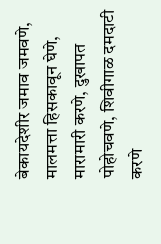बेकायदेशीर जमाव जमवणे, मालमत्ता हिसकावून घेणे, मारामारी करणे, दुखापत पोहोचवणे, शिवीगाळ दमदाटी करणे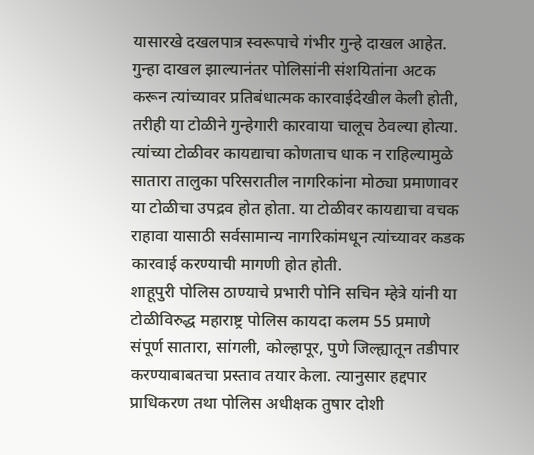यासारखे दखलपात्र स्वरूपाचे गंभीर गुन्हे दाखल आहेत.
गुन्हा दाखल झाल्यानंतर पोलिसांनी संशयितांना अटक करून त्यांच्यावर प्रतिबंधात्मक कारवाईदेखील केली होती, तरीही या टोळीने गुन्हेगारी कारवाया चालूच ठेवल्या होत्या. त्यांच्या टोळीवर कायद्याचा कोणताच धाक न राहिल्यामुळे सातारा तालुका परिसरातील नागरिकांना मोठ्या प्रमाणावर या टोळीचा उपद्रव होत होता. या टोळीवर कायद्याचा वचक राहावा यासाठी सर्वसामान्य नागरिकांमधून त्यांच्यावर कडक कारवाई करण्याची मागणी होत होती.
शाहूपुरी पोलिस ठाण्याचे प्रभारी पोनि सचिन म्हेत्रे यांनी या टोळीविरुद्ध महाराष्ट्र पोलिस कायदा कलम 55 प्रमाणे संपूर्ण सातारा, सांगली, कोल्हापूर, पुणे जिल्ह्यातून तडीपार करण्याबाबतचा प्रस्ताव तयार केला. त्यानुसार हद्दपार प्राधिकरण तथा पोलिस अधीक्षक तुषार दोशी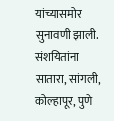यांच्यासमोर सुनावणी झाली. संशयितांना सातारा, सांगली, कोल्हापूर, पुणे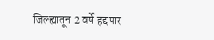जिल्ह्यातून 2 वर्षे हद्दपार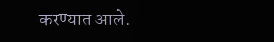करण्यात आले.